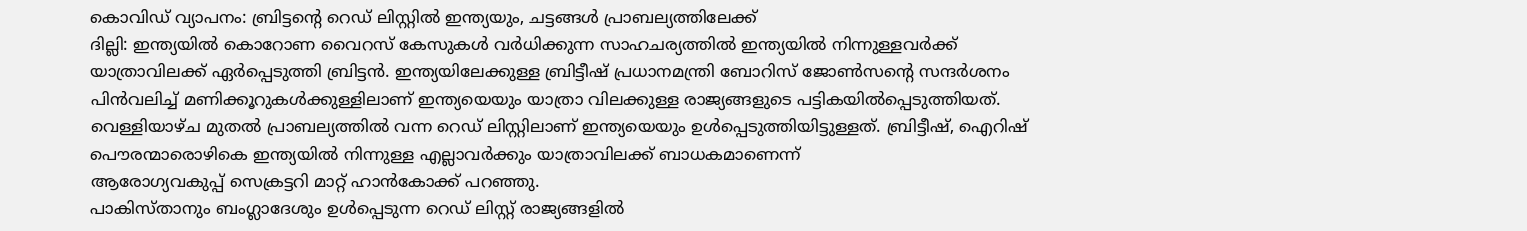കൊവിഡ് വ്യാപനം: ബ്രിട്ടന്റെ റെഡ് ലിസ്റ്റിൽ ഇന്ത്യയും, ചട്ടങ്ങൾ പ്രാബല്യത്തിലേക്ക്
ദില്ലി: ഇന്ത്യയിൽ കൊറോണ വൈറസ് കേസുകൾ വർധിക്കുന്ന സാഹചര്യത്തിൽ ഇന്ത്യയിൽ നിന്നുള്ളവർക്ക് യാത്രാവിലക്ക് ഏർപ്പെടുത്തി ബ്രിട്ടൻ. ഇന്ത്യയിലേക്കുള്ള ബ്രിട്ടീഷ് പ്രധാനമന്ത്രി ബോറിസ് ജോൺസന്റെ സന്ദർശനം പിൻവലിച്ച് മണിക്കൂറുകൾക്കുള്ളിലാണ് ഇന്ത്യയെയും യാത്രാ വിലക്കുള്ള രാജ്യങ്ങളുടെ പട്ടികയിൽപ്പെടുത്തിയത്. വെള്ളിയാഴ്ച മുതൽ പ്രാബല്യത്തിൽ വന്ന റെഡ് ലിസ്റ്റിലാണ് ഇന്ത്യയെയും ഉൾപ്പെടുത്തിയിട്ടുള്ളത്. ബ്രിട്ടീഷ്, ഐറിഷ് പൌരന്മാരൊഴികെ ഇന്ത്യയിൽ നിന്നുള്ള എല്ലാവർക്കും യാത്രാവിലക്ക് ബാധകമാണെന്ന്
ആരോഗ്യവകുപ്പ് സെക്രട്ടറി മാറ്റ് ഹാൻകോക്ക് പറഞ്ഞു.
പാകിസ്താനും ബംഗ്ലാദേശും ഉൾപ്പെടുന്ന റെഡ് ലിസ്റ്റ് രാജ്യങ്ങളിൽ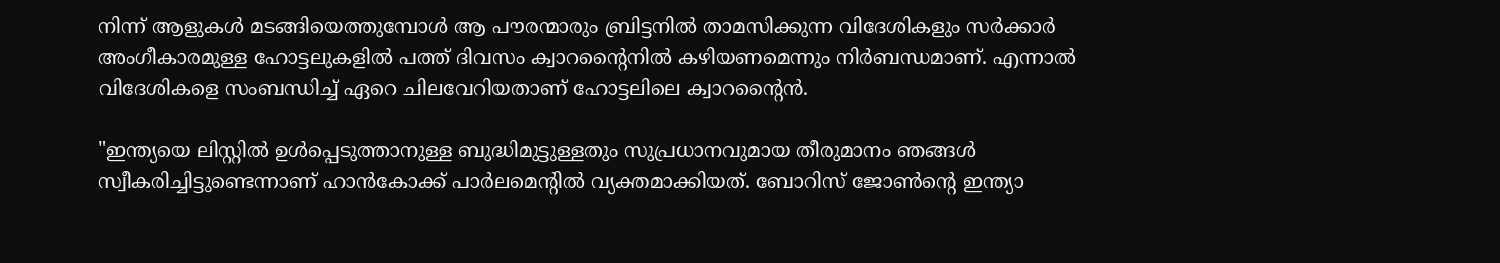നിന്ന് ആളുകൾ മടങ്ങിയെത്തുമ്പോൾ ആ പൗരന്മാരും ബ്രിട്ടനിൽ താമസിക്കുന്ന വിദേശികളും സർക്കാർ അംഗീകാരമുള്ള ഹോട്ടലുകളിൽ പത്ത് ദിവസം ക്വാറന്റൈനിൽ കഴിയണമെന്നും നിർബന്ധമാണ്. എന്നാൽ വിദേശികളെ സംബന്ധിച്ച് ഏറെ ചിലവേറിയതാണ് ഹോട്ടലിലെ ക്വാറന്റൈൻ.

"ഇന്ത്യയെ ലിസ്റ്റിൽ ഉൾപ്പെടുത്താനുള്ള ബുദ്ധിമുട്ടുള്ളതും സുപ്രധാനവുമായ തീരുമാനം ഞങ്ങൾ സ്വീകരിച്ചിട്ടുണ്ടെന്നാണ് ഹാൻകോക്ക് പാർലമെന്റിൽ വ്യക്തമാക്കിയത്. ബോറിസ് ജോൺന്റെ ഇന്ത്യാ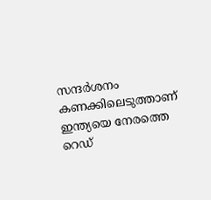സന്ദർശനം കണക്കിലെടുത്താണ് ഇന്ത്യയെ നേരത്തെ റെഡ്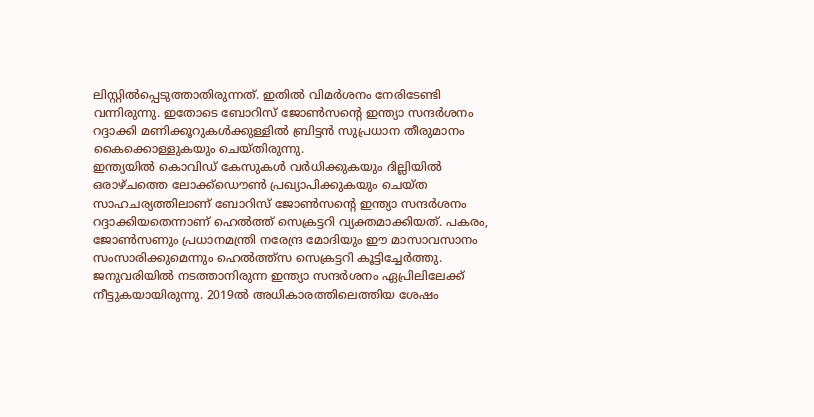ലിസ്റ്റിൽപ്പെടുത്താതിരുന്നത്. ഇതിൽ വിമർശനം നേരിടേണ്ടി വന്നിരുന്നു. ഇതോടെ ബോറിസ് ജോൺസന്റെ ഇന്ത്യാ സന്ദർശനം റദ്ദാക്കി മണിക്കൂറുകൾക്കുള്ളിൽ ബ്രിട്ടൻ സുപ്രധാന തീരുമാനം കൈക്കൊള്ളുകയും ചെയ്തിരുന്നു.
ഇന്ത്യയിൽ കൊവിഡ് കേസുകൾ വർധിക്കുകയും ദില്ലിയിൽ ഒരാഴ്ചത്തെ ലോക്ക്ഡൌൺ പ്രഖ്യാപിക്കുകയും ചെയ്ത സാഹചര്യത്തിലാണ് ബോറിസ് ജോൺസന്റെ ഇന്ത്യാ സന്ദർശനം റദ്ദാക്കിയതെന്നാണ് ഹെൽത്ത് സെക്രട്ടറി വ്യക്തമാക്കിയത്. പകരം, ജോൺസണും പ്രധാനമന്ത്രി നരേന്ദ്ര മോദിയും ഈ മാസാവസാനം സംസാരിക്കുമെന്നും ഹെൽത്ത്സ സെക്രട്ടറി കൂട്ടിച്ചേർത്തു. ജനുവരിയിൽ നടത്താനിരുന്ന ഇന്ത്യാ സന്ദർശനം ഏപ്രിലിലേക്ക് നീട്ടുകയായിരുന്നു. 2019ൽ അധികാരത്തിലെത്തിയ ശേഷം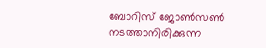ബോറിസ് ജോൺസൺ നടത്താനിരിക്കുന്ന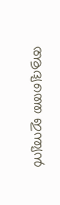ആദ്യത്തെ ഇന്ത്യൻ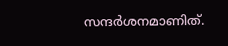സന്ദർശനമാണിത്.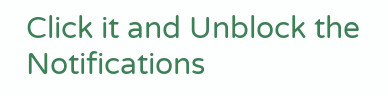Click it and Unblock the Notifications